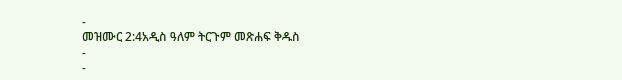-
መዝሙር 2:4አዲስ ዓለም ትርጉም መጽሐፍ ቅዱስ
-
-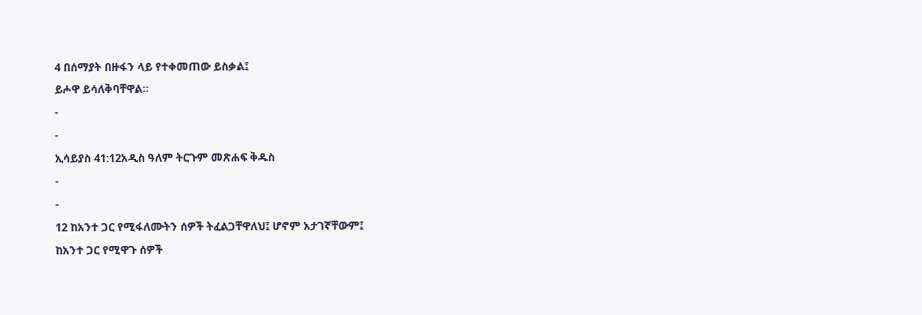4 በሰማያት በዙፋን ላይ የተቀመጠው ይስቃል፤
ይሖዋ ይሳለቅባቸዋል።
-
-
ኢሳይያስ 41:12አዲስ ዓለም ትርጉም መጽሐፍ ቅዱስ
-
-
12 ከአንተ ጋር የሚፋለሙትን ሰዎች ትፈልጋቸዋለህ፤ ሆኖም አታገኛቸውም፤
ከአንተ ጋር የሚዋጉ ሰዎች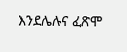እንደሌሉና ፈጽሞ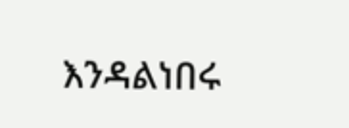እንዳልነበሩ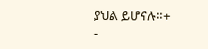ያህል ይሆናሉ።+
-